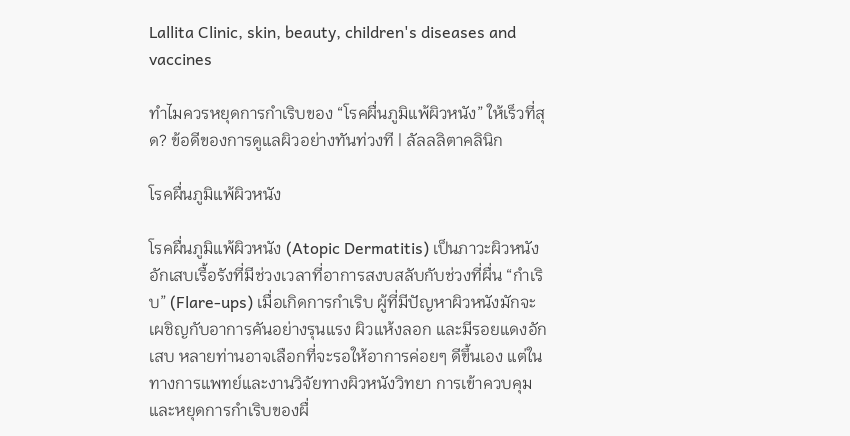Lallita Clinic, skin, beauty, children's diseases and vaccines

ทำไมควรหยุดการกำเริบของ “โรคผื่นภูมิแพ้ผิวหนัง” ให้เร็วที่สุด? ข้อดีของการดูแลผิวอย่างทันท่วงที | ลัลลลิตาคลินิก

โรคผื่นภูมิแพ้ผิวหนัง

โรคผื่นภูมิแพ้ผิวหนัง (Atopic Dermatitis) เป็นภาวะผิวหนังอักเสบเรื้อรังที่มีช่วงเวลาที่อาการสงบสลับกับช่วงที่ผื่น “กำเริบ” (Flare-ups) เมื่อเกิดการกำเริบ ผู้ที่มีปัญหาผิวหนังมักจะเผชิญกับอาการคันอย่างรุนแรง ผิวแห้งลอก และมีรอยแดงอักเสบ หลายท่านอาจเลือกที่จะรอให้อาการค่อยๆ ดีขึ้นเอง แต่ในทางการแพทย์และงานวิจัยทางผิวหนังวิทยา การเข้าควบคุมและหยุดการกำเริบของผื่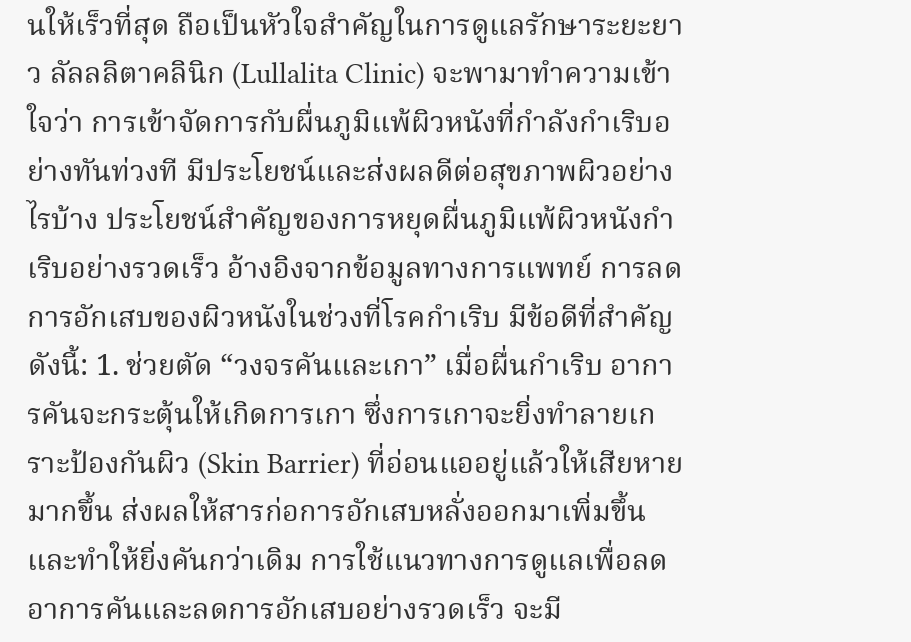นให้เร็วที่สุด ถือเป็นหัวใจสำคัญในการดูแลรักษาระยะยาว ลัลลลิตาคลินิก (Lullalita Clinic) จะพามาทำความเข้าใจว่า การเข้าจัดการกับผื่นภูมิแพ้ผิวหนังที่กำลังกำเริบอย่างทันท่วงที มีประโยชน์และส่งผลดีต่อสุขภาพผิวอย่างไรบ้าง ประโยชน์สำคัญของการหยุดผื่นภูมิแพ้ผิวหนังกำเริบอย่างรวดเร็ว อ้างอิงจากข้อมูลทางการแพทย์ การลดการอักเสบของผิวหนังในช่วงที่โรคกำเริบ มีข้อดีที่สำคัญดังนี้: 1. ช่วยตัด “วงจรคันและเกา” เมื่อผื่นกำเริบ อาการคันจะกระตุ้นให้เกิดการเกา ซึ่งการเกาจะยิ่งทำลายเกราะป้องกันผิว (Skin Barrier) ที่อ่อนแออยู่แล้วให้เสียหายมากขึ้น ส่งผลให้สารก่อการอักเสบหลั่งออกมาเพิ่มขึ้นและทำให้ยิ่งคันกว่าเดิม การใช้แนวทางการดูแลเพื่อลดอาการคันและลดการอักเสบอย่างรวดเร็ว จะมี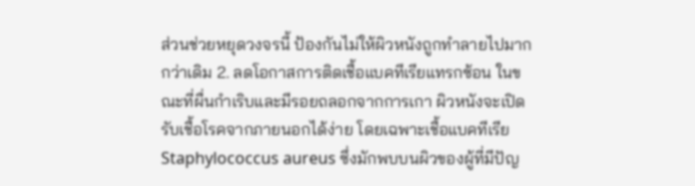ส่วนช่วยหยุดวงจรนี้ ป้องกันไม่ให้ผิวหนังถูกทำลายไปมากกว่าเดิม 2. ลดโอกาสการติดเชื้อแบคทีเรียแทรกซ้อน ในขณะที่ผื่นกำเริบและมีรอยถลอกจากการเกา ผิวหนังจะเปิดรับเชื้อโรคจากภายนอกได้ง่าย โดยเฉพาะเชื้อแบคทีเรีย Staphylococcus aureus ซึ่งมักพบบนผิวของผู้ที่มีปัญ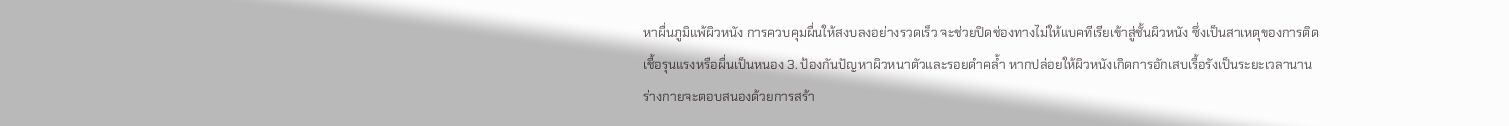หาผื่นภูมิแพ้ผิวหนัง การควบคุมผื่นให้สงบลงอย่างรวดเร็ว จะช่วยปิดช่องทางไม่ให้แบคทีเรียเข้าสู่ชั้นผิวหนัง ซึ่งเป็นสาเหตุของการติดเชื้อรุนแรงหรือผื่นเป็นหนอง 3. ป้องกันปัญหาผิวหนาตัวและรอยดำคล้ำ หากปล่อยให้ผิวหนังเกิดการอักเสบเรื้อรังเป็นระยะเวลานาน ร่างกายจะตอบสนองด้วยการสร้า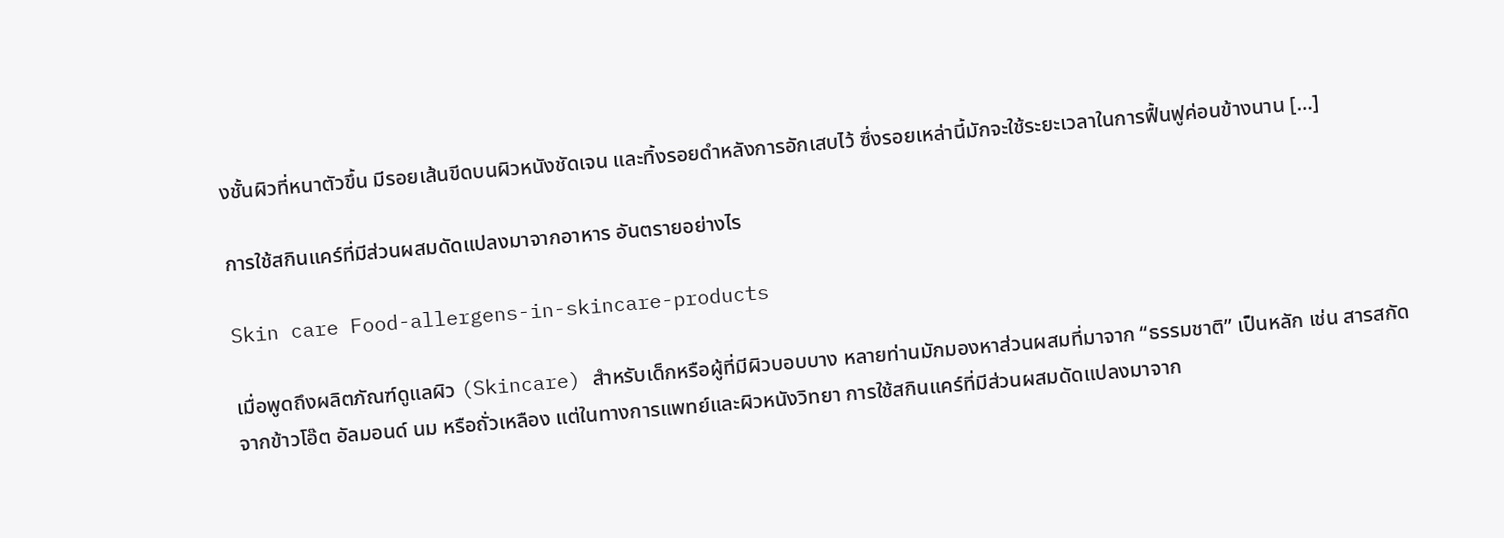งชั้นผิวที่หนาตัวขึ้น มีรอยเส้นขีดบนผิวหนังชัดเจน และทิ้งรอยดำหลังการอักเสบไว้ ซึ่งรอยเหล่านี้มักจะใช้ระยะเวลาในการฟื้นฟูค่อนข้างนาน […]

การใช้สกินแคร์ที่มีส่วนผสมดัดแปลงมาจากอาหาร อันตรายอย่างไร

Skin care Food-allergens-in-skincare-products

เมื่อพูดถึงผลิตภัณฑ์ดูแลผิว (Skincare) สำหรับเด็กหรือผู้ที่มีผิวบอบบาง หลายท่านมักมองหาส่วนผสมที่มาจาก “ธรรมชาติ” เป็นหลัก เช่น สารสกัดจากข้าวโอ๊ต อัลมอนด์ นม หรือถั่วเหลือง แต่ในทางการแพทย์และผิวหนังวิทยา การใช้สกินแคร์ที่มีส่วนผสมดัดแปลงมาจาก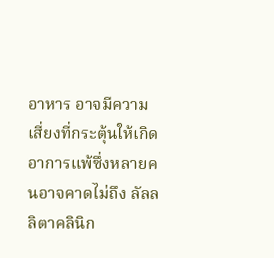อาหาร อาจมีความเสี่ยงที่กระตุ้นให้เกิดอาการแพ้ซึ่งหลายคนอาจคาดไม่ถึง ลัลลลิตาคลินิก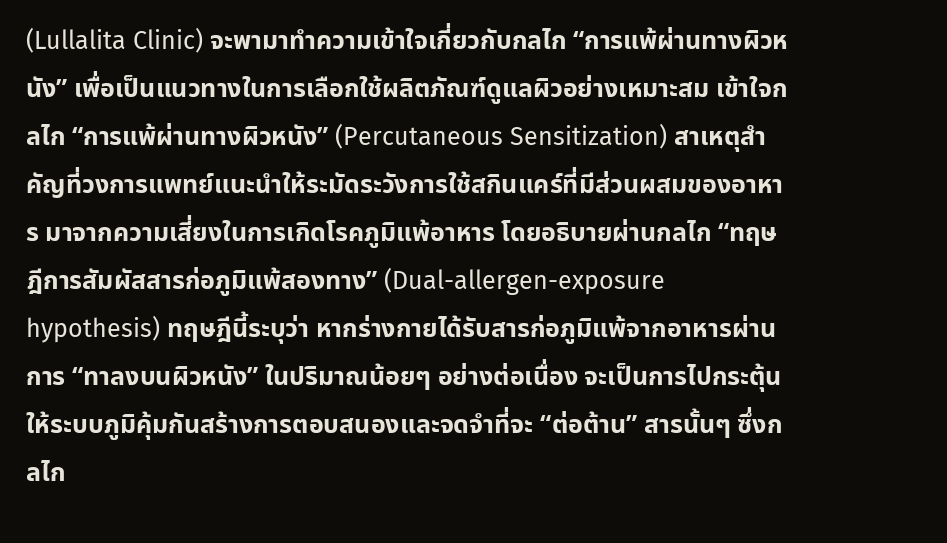(Lullalita Clinic) จะพามาทำความเข้าใจเกี่ยวกับกลไก “การแพ้ผ่านทางผิวหนัง” เพื่อเป็นแนวทางในการเลือกใช้ผลิตภัณฑ์ดูแลผิวอย่างเหมาะสม เข้าใจกลไก “การแพ้ผ่านทางผิวหนัง” (Percutaneous Sensitization) สาเหตุสำคัญที่วงการแพทย์แนะนำให้ระมัดระวังการใช้สกินแคร์ที่มีส่วนผสมของอาหาร มาจากความเสี่ยงในการเกิดโรคภูมิแพ้อาหาร โดยอธิบายผ่านกลไก “ทฤษฎีการสัมผัสสารก่อภูมิแพ้สองทาง” (Dual-allergen-exposure hypothesis) ทฤษฎีนี้ระบุว่า หากร่างกายได้รับสารก่อภูมิแพ้จากอาหารผ่านการ “ทาลงบนผิวหนัง” ในปริมาณน้อยๆ อย่างต่อเนื่อง จะเป็นการไปกระตุ้นให้ระบบภูมิคุ้มกันสร้างการตอบสนองและจดจำที่จะ “ต่อต้าน” สารนั้นๆ ซึ่งกลไก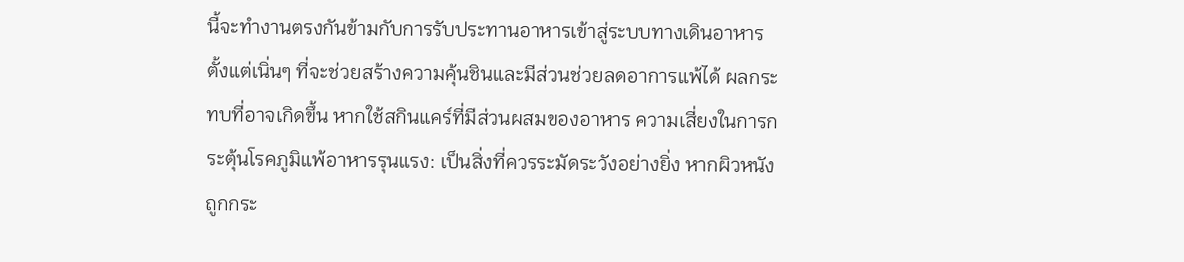นี้จะทำงานตรงกันข้ามกับการรับประทานอาหารเข้าสู่ระบบทางเดินอาหารตั้งแต่เนิ่นๆ ที่จะช่วยสร้างความคุ้นชินและมีส่วนช่วยลดอาการแพ้ได้ ผลกระทบที่อาจเกิดขึ้น หากใช้สกินแคร์ที่มีส่วนผสมของอาหาร ความเสี่ยงในการกระตุ้นโรคภูมิแพ้อาหารรุนแรง: เป็นสิ่งที่ควรระมัดระวังอย่างยิ่ง หากผิวหนังถูกกระ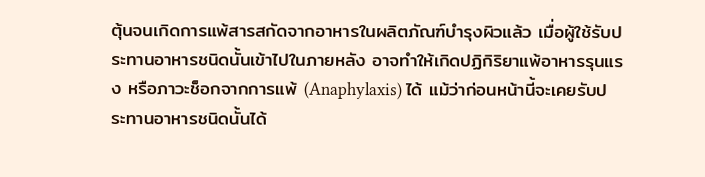ตุ้นจนเกิดการแพ้สารสกัดจากอาหารในผลิตภัณฑ์บำรุงผิวแล้ว เมื่อผู้ใช้รับประทานอาหารชนิดนั้นเข้าไปในภายหลัง อาจทำให้เกิดปฏิกิริยาแพ้อาหารรุนแรง หรือภาวะช็อกจากการแพ้ (Anaphylaxis) ได้ แม้ว่าก่อนหน้านี้จะเคยรับประทานอาหารชนิดนั้นได้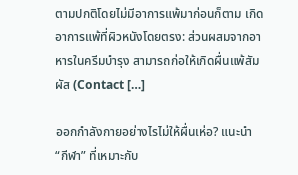ตามปกติโดยไม่มีอาการแพ้มาก่อนก็ตาม เกิดอาการแพ้ที่ผิวหนังโดยตรง: ส่วนผสมจากอาหารในครีมบำรุง สามารถก่อให้เกิดผื่นแพ้สัมผัส (Contact […]

ออกกำลังกายอย่างไรไม่ให้ผื่นเห่อ? แนะนำ “กีฬา” ที่เหมาะกับ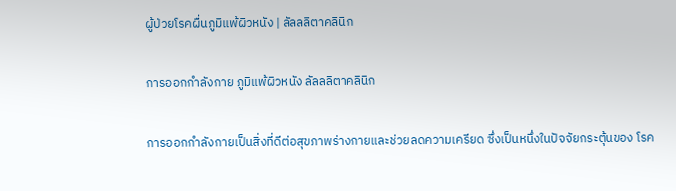ผู้ป่วยโรคผื่นภูมิแพ้ผิวหนัง | ลัลลลิตาคลินิก

การออกกำลังกาย ภูมิแพ้ผิวหนัง ลัลลลิตาคลินิก

การออกกำลังกายเป็นสิ่งที่ดีต่อสุขภาพร่างกายและช่วยลดความเครียด ซึ่งเป็นหนึ่งในปัจจัยกระตุ้นของ โรค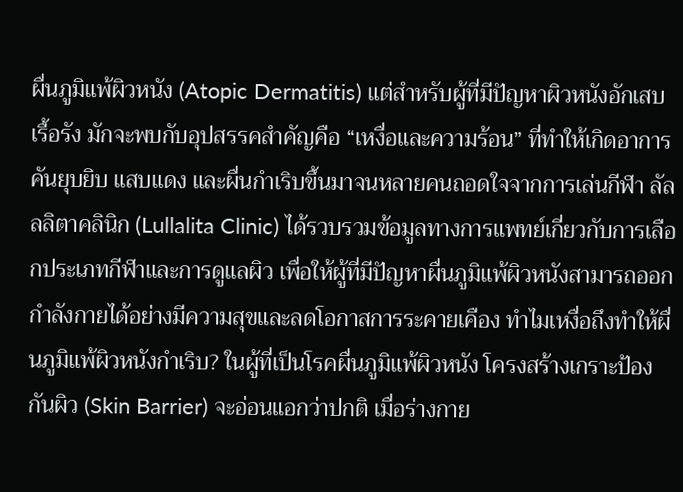ผื่นภูมิแพ้ผิวหนัง (Atopic Dermatitis) แต่สำหรับผู้ที่มีปัญหาผิวหนังอักเสบเรื้อรัง มักจะพบกับอุปสรรคสำคัญคือ “เหงื่อและความร้อน” ที่ทำให้เกิดอาการคันยุบยิบ แสบแดง และผื่นกำเริบขึ้นมาจนหลายคนถอดใจจากการเล่นกีฬา ลัลลลิตาคลินิก (Lullalita Clinic) ได้รวบรวมข้อมูลทางการแพทย์เกี่ยวกับการเลือกประเภทกีฬาและการดูแลผิว เพื่อให้ผู้ที่มีปัญหาผื่นภูมิแพ้ผิวหนังสามารถออกกำลังกายได้อย่างมีความสุขและลดโอกาสการระคายเคือง ทำไมเหงื่อถึงทำให้ผื่นภูมิแพ้ผิวหนังกำเริบ? ในผู้ที่เป็นโรคผื่นภูมิแพ้ผิวหนัง โครงสร้างเกราะป้องกันผิว (Skin Barrier) จะอ่อนแอกว่าปกติ เมื่อร่างกาย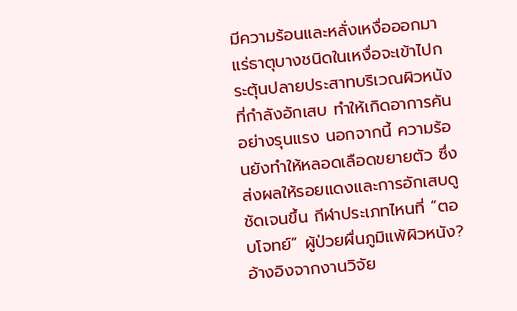มีความร้อนและหลั่งเหงื่อออกมา แร่ธาตุบางชนิดในเหงื่อจะเข้าไปกระตุ้นปลายประสาทบริเวณผิวหนังที่กำลังอักเสบ ทำให้เกิดอาการคันอย่างรุนแรง นอกจากนี้ ความร้อนยังทำให้หลอดเลือดขยายตัว ซึ่งส่งผลให้รอยแดงและการอักเสบดูชัดเจนขึ้น กีฬาประเภทไหนที่ “ตอบโจทย์” ผู้ป่วยผื่นภูมิแพ้ผิวหนัง? อ้างอิงจากงานวิจัย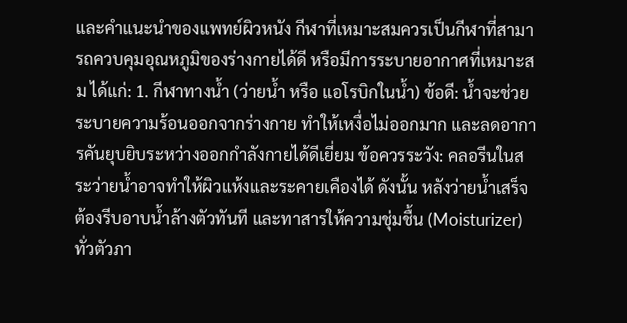และคำแนะนำของแพทย์ผิวหนัง กีฬาที่เหมาะสมควรเป็นกีฬาที่สามารถควบคุมอุณหภูมิของร่างกายได้ดี หรือมีการระบายอากาศที่เหมาะสม ได้แก่: 1. กีฬาทางน้ำ (ว่ายน้ำ หรือ แอโรบิกในน้ำ) ข้อดี: น้ำจะช่วยระบายความร้อนออกจากร่างกาย ทำให้เหงื่อไม่ออกมาก และลดอาการคันยุบยิบระหว่างออกกำลังกายได้ดีเยี่ยม ข้อควรระวัง: คลอรีนในสระว่ายน้ำอาจทำให้ผิวแห้งและระคายเคืองได้ ดังนั้น หลังว่ายน้ำเสร็จต้องรีบอาบน้ำล้างตัวทันที และทาสารให้ความชุ่มชื้น (Moisturizer) ทั่วตัวภา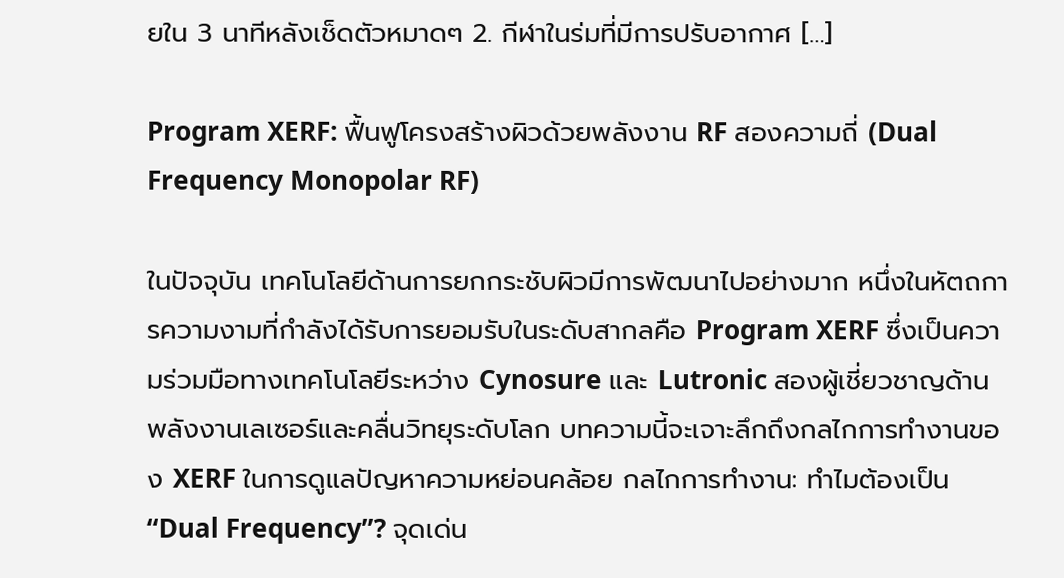ยใน 3 นาทีหลังเช็ดตัวหมาดๆ 2. กีฬาในร่มที่มีการปรับอากาศ […]

Program XERF: ฟื้นฟูโครงสร้างผิวด้วยพลังงาน RF สองความถี่ (Dual Frequency Monopolar RF)

ในปัจจุบัน เทคโนโลยีด้านการยกกระชับผิวมีการพัฒนาไปอย่างมาก หนึ่งในหัตถการความงามที่กำลังได้รับการยอมรับในระดับสากลคือ Program XERF ซึ่งเป็นความร่วมมือทางเทคโนโลยีระหว่าง Cynosure และ Lutronic สองผู้เชี่ยวชาญด้านพลังงานเลเซอร์และคลื่นวิทยุระดับโลก บทความนี้จะเจาะลึกถึงกลไกการทำงานของ XERF ในการดูแลปัญหาความหย่อนคล้อย กลไกการทำงาน: ทำไมต้องเป็น “Dual Frequency”? จุดเด่น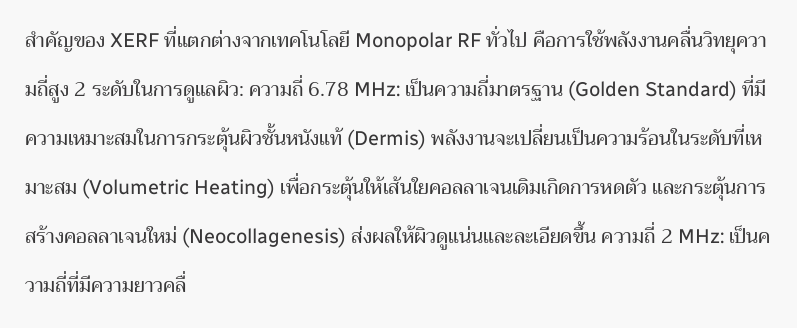สำคัญของ XERF ที่แตกต่างจากเทคโนโลยี Monopolar RF ทั่วไป คือการใช้พลังงานคลื่นวิทยุความถี่สูง 2 ระดับในการดูแลผิว: ความถี่ 6.78 MHz: เป็นความถี่มาตรฐาน (Golden Standard) ที่มีความเหมาะสมในการกระตุ้นผิวชั้นหนังแท้ (Dermis) พลังงานจะเปลี่ยนเป็นความร้อนในระดับที่เหมาะสม (Volumetric Heating) เพื่อกระตุ้นให้เส้นใยคอลลาเจนเดิมเกิดการหดตัว และกระตุ้นการสร้างคอลลาเจนใหม่ (Neocollagenesis) ส่งผลให้ผิวดูแน่นและละเอียดขึ้น ความถี่ 2 MHz: เป็นความถี่ที่มีความยาวคลื่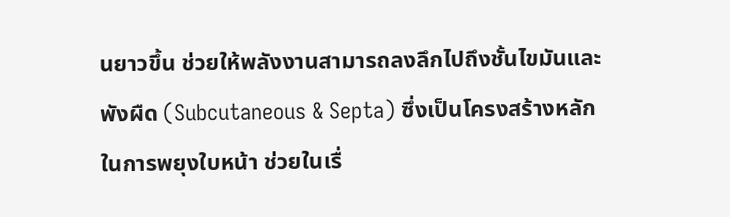นยาวขึ้น ช่วยให้พลังงานสามารถลงลึกไปถึงชั้นไขมันและพังผืด (Subcutaneous & Septa) ซึ่งเป็นโครงสร้างหลักในการพยุงใบหน้า ช่วยในเรื่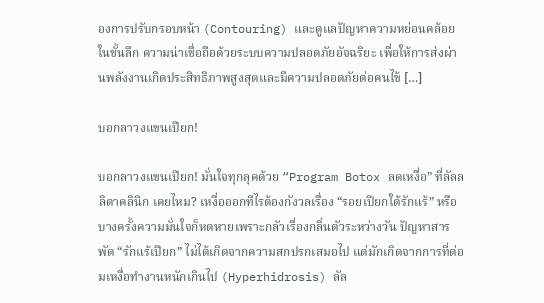องการปรับกรอบหน้า (Contouring) และดูแลปัญหาความหย่อนคล้อยในชั้นลึก ความน่าเชื่อถือด้วยระบบความปลอดภัยอัจฉริยะ เพื่อให้การส่งผ่านพลังงานเกิดประสิทธิภาพสูงสุดและมีความปลอดภัยต่อคนไข้ […]

บอกลาวงแขนเปียก!

บอกลาวงแขนเปียก! มั่นใจทุกลุคด้วย “Program Botox ลดเหงื่อ” ที่ลัลลลิตาคลินิก เคยไหม? เหงื่อออกทีไรต้องกังวลเรื่อง “รอยเปียกใต้รักแร้” หรือบางครั้งความมั่นใจก็หดหายเพราะกลัวเรื่องกลิ่นตัวระหว่างวัน ปัญหาสารพัด “รักแร้เปียก” ไม่ได้เกิดจากความสกปรกเสมอไป แต่มักเกิดจากการที่ต่อมเหงื่อทำงานหนักเกินไป (Hyperhidrosis) ลัล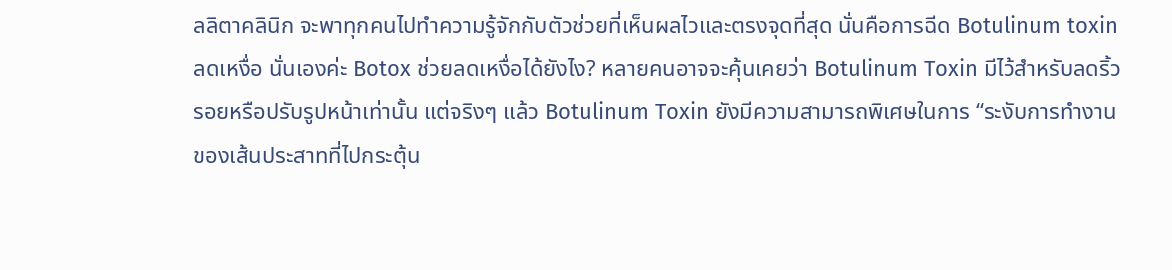ลลิตาคลินิก จะพาทุกคนไปทำความรู้จักกับตัวช่วยที่เห็นผลไวและตรงจุดที่สุด นั่นคือการฉีด Botulinum toxin ลดเหงื่อ นั่นเองค่ะ Botox ช่วยลดเหงื่อได้ยังไง? หลายคนอาจจะคุ้นเคยว่า Botulinum Toxin มีไว้สำหรับลดริ้วรอยหรือปรับรูปหน้าเท่านั้น แต่จริงๆ แล้ว Botulinum Toxin ยังมีความสามารถพิเศษในการ “ระงับการทำงานของเส้นประสาทที่ไปกระตุ้น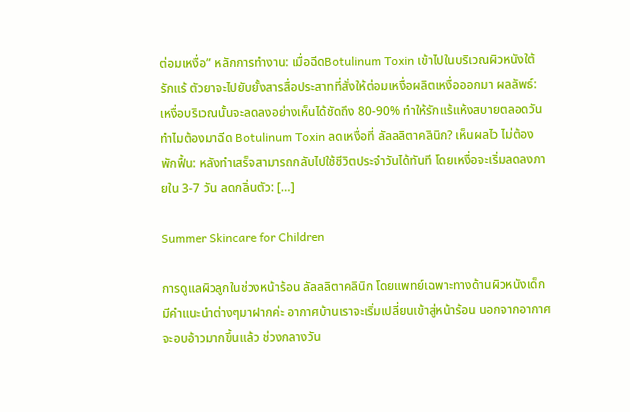ต่อมเหงื่อ” หลักการทำงาน: เมื่อฉีดBotulinum Toxin เข้าไปในบริเวณผิวหนังใต้รักแร้ ตัวยาจะไปยับยั้งสารสื่อประสาทที่สั่งให้ต่อมเหงื่อผลิตเหงื่อออกมา ผลลัพธ์: เหงื่อบริเวณนั้นจะลดลงอย่างเห็นได้ชัดถึง 80-90% ทำให้รักแร้แห้งสบายตลอดวัน ทำไมต้องมาฉีด Botulinum Toxin ลดเหงื่อที่ ลัลลลิตาคลินิก? เห็นผลไว ไม่ต้องพักฟื้น: หลังทำเสร็จสามารถกลับไปใช้ชีวิตประจำวันได้ทันที โดยเหงื่อจะเริ่มลดลงภายใน 3-7 วัน ลดกลิ่นตัว: […]

Summer Skincare for Children

การดูแลผิวลูกในช่วงหน้าร้อน ลัลลลิตาคลินิก โดยแพทย์เฉพาะทางด้านผิวหนังเด็ก มีคำแนะนำต่างๆมาฝากค่ะ อากาศบ้านเราจะเริ่มเปลี่ยนเข้าสู่หน้าร้อน นอกจากอากาศจะอบอ้าวมากขึ้นแล้ว ช่วงกลางวัน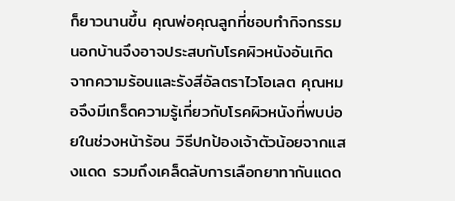ก็ยาวนานขึ้น คุณพ่อคุณลูกที่ชอบทำกิจกรรมนอกบ้านจึงอาจประสบกับโรคผิวหนังอันเกิดจากความร้อนและรังสีอัลตราไวโอเลต คุณหมอจึงมีเกร็ดความรู้เกี่ยวกับโรคผิวหนังที่พบบ่อยในช่วงหน้าร้อน วิธีปกป้องเจ้าตัวน้อยจากแสงแดด รวมถึงเคล็ดลับการเลือกยาทากันแดด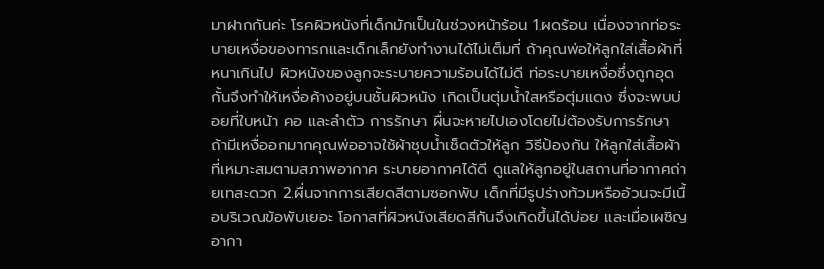มาฝากกันค่ะ โรคผิวหนังที่เด็กมักเป็นในช่วงหน้าร้อน 1.ผดร้อน เนื่องจากท่อระบายเหงื่อของทารกและเด็กเล็กยังทำงานได้ไม่เต็มที่ ถ้าคุณพ่อให้ลูกใส่เสื้อผ้าที่หนาเกินไป ผิวหนังของลูกจะระบายความร้อนได้ไม่ดี ท่อระบายเหงื่อซึ่งถูกอุดกั้นจึงทำให้เหงื่อค้างอยู่บนชั้นผิวหนัง เกิดเป็นตุ่มน้ำใสหรือตุ่มแดง ซึ่งจะพบบ่อยที่ใบหน้า คอ และลำตัว การรักษา ผื่นจะหายไปเองโดยไม่ต้องรับการรักษา ถ้ามีเหงื่ออกมากคุณพ่ออาจใช้ผ้าชุบน้ำเช็ดตัวให้ลูก วิธีป้องกัน ให้ลูกใส่เสื้อผ้าที่เหมาะสมตามสภาพอากาศ ระบายอากาศได้ดี ดูแลให้ลูกอยู่ในสถานที่อากาศถ่ายเทสะดวก 2.ผื่นจากการเสียดสีตามซอกพับ เด็กที่มีรูปร่างท้วมหรืออ้วนจะมีเนื้อบริเวณข้อพับเยอะ โอกาสที่ผิวหนังเสียดสีกันจึงเกิดขึ้นได้บ่อย และเมื่อเผชิญอากา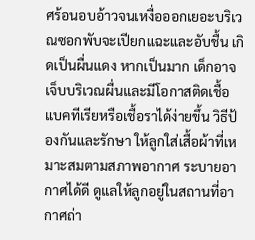ศร้อนอบอ้าวจนเหงื่อออกเยอะบริเวณซอกพับจะเปียกแฉะและอับชื้น เกิดเป็นผื่นแดง หากเป็นมาก เด็กอาจเจ็บบริเวณผื่นและมีโอกาสติดเชื้อแบคทีเรียหรือเชื้อราได้ง่ายขึ้น วิธีป้องกันและรักษา ให้ลูกใส่เสื้อผ้าที่เหมาะสมตามสภาพอากาศ ระบายอากาศได้ดี ดูแลให้ลูกอยู่ในสถานที่อากาศถ่า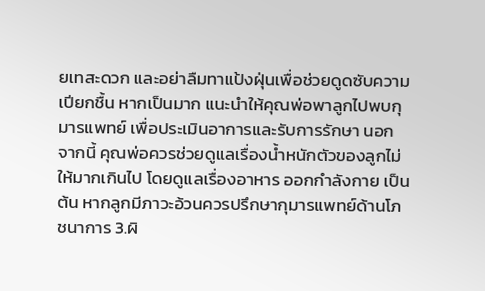ยเทสะดวก และอย่าลืมทาแป้งฝุ่นเพื่อช่วยดูดซับความเปียกชื้น หากเป็นมาก แนะนำให้คุณพ่อพาลูกไปพบกุมารแพทย์ เพื่อประเมินอาการและรับการรักษา นอกจากนี้ คุณพ่อควรช่วยดูแลเรื่องน้ำหนักตัวของลูกไม่ให้มากเกินไป โดยดูแลเรื่องอาหาร ออกกำลังกาย เป็นต้น หากลูกมีภาวะอ้วนควรปรึกษากุมารแพทย์ด้านโภชนาการ 3.ผิ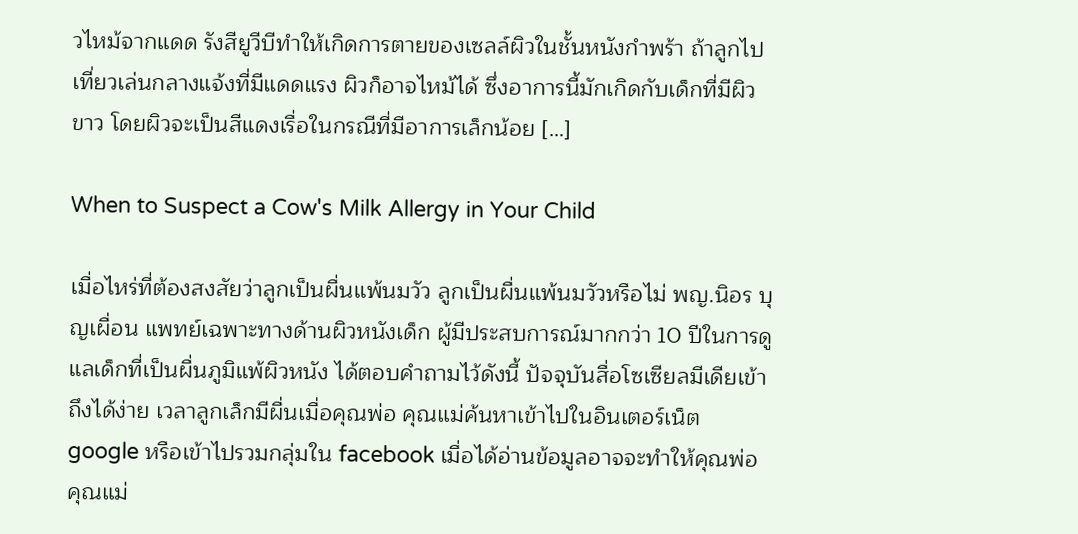วไหม้จากแดด รังสียูวีบีทำให้เกิดการตายของเซลล์ผิวในชั้นหนังกำพร้า ถ้าลูกไปเที่ยวเล่นกลางแจ้งที่มีแดดแรง ผิวก็อาจไหม้ได้ ซึ่งอาการนี้มักเกิดกับเด็กที่มีผิวขาว โดยผิวจะเป็นสีแดงเรื่อในกรณีที่มีอาการเล็กน้อย […]

When to Suspect a Cow's Milk Allergy in Your Child

เมื่อไหร่ที่ต้องสงสัยว่าลูกเป็นผื่นแพ้นมวัว ลูกเป็นผื่นแพ้นมวัวหรือไม่ พญ.นิอร บุญเผื่อน แพทย์เฉพาะทางด้านผิวหนังเด็ก ผู้มีประสบการณ์มากกว่า 10 ปีในการดูแลเด็กที่เป็นผื่นภูมิแพ้ผิวหนัง ได้ตอบคำถามไว้ดังนี้ ปัจจุบันสื่อโซเซียลมีเดียเข้าถึงได้ง่าย เวลาลูกเล็กมีผื่นเมื่อคุณพ่อ คุณแม่ค้นหาเข้าไปในอินเตอร์เน็ต google หรือเข้าไปรวมกลุ่มใน facebook เมื่อได้อ่านข้อมูลอาจจะทำให้คุณพ่อ คุณแม่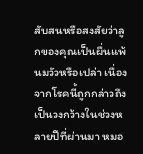สับสนหรือสงสัยว่าลูกของคุณเป็นผื่นแพ้นมวัวหรือเปล่า เนื่องจากโรคนี้ถูกกล่าวถึงเป็นวงกว้างในช่วงหลายปีที่ผ่านมา หมอ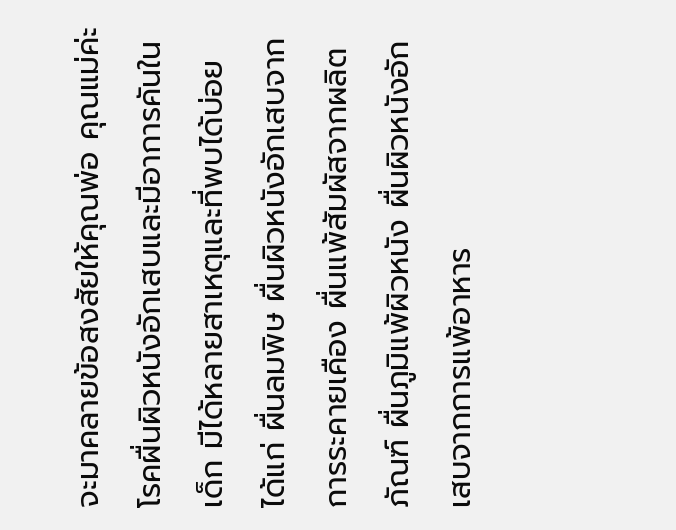จะมาคลายข้อสงสัยให้คุณพ่อ คุณแม่ค่ะ โรคผื่นผิวหนังอักเสบและมีอาการคันในเด็ก มีได้หลายสาเหตุและที่พบได้บ่อย ได้แก่ ผื่นลมพิษ ผื่นผิวหนังอักเสบจากการระคายเคือง ผื่นแพ้สัมผัสจากผลิตภัณฑ์ ผื่นภูมิแพ้ผิวหนัง ผื่นผิวหนังอักเสบจากการแพ้อาหาร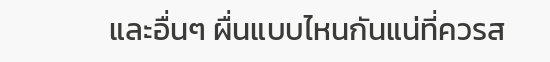และอื่นๆ ผื่นแบบไหนกันแน่ที่ควรส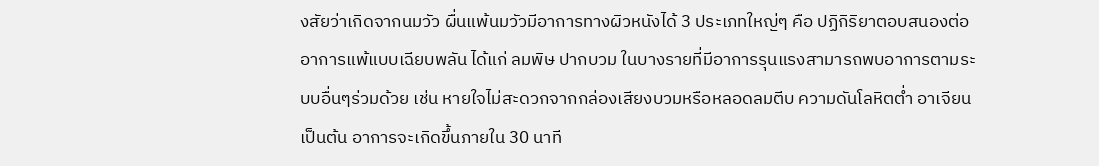งสัยว่าเกิดจากนมวัว ผื่นแพ้นมวัวมีอาการทางผิวหนังได้ 3 ประเภทใหญ่ๆ คือ ปฏิกิริยาตอบสนองต่ออาการแพ้แบบเฉียบพลัน ได้แก่ ลมพิษ ปากบวม ในบางรายที่มีอาการรุนแรงสามารถพบอาการตามระบบอื่นๆร่วมด้วย เช่น หายใจไม่สะดวกจากกล่องเสียงบวมหรือหลอดลมตีบ ความดันโลหิตต่ำ อาเจียน เป็นต้น อาการจะเกิดขึ้นภายใน 30 นาที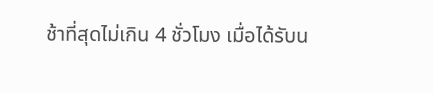ช้าที่สุดไม่เกิน 4 ชั่วโมง เมื่อได้รับน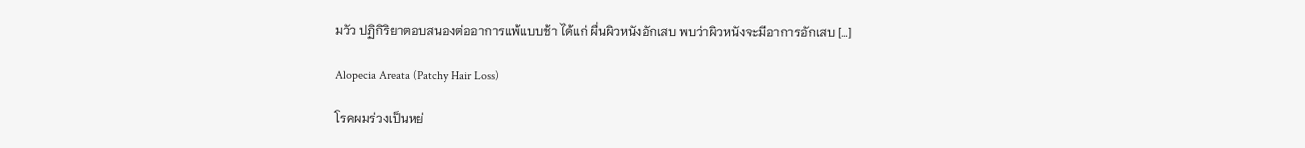มวัว ปฏิกิริยาตอบสนองต่ออาการแพ้แบบช้า ได้แก่ ผื่นผิวหนังอักเสบ พบว่าผิวหนังจะมีอาการอักเสบ […]

Alopecia Areata (Patchy Hair Loss)

โรคผมร่วงเป็นหย่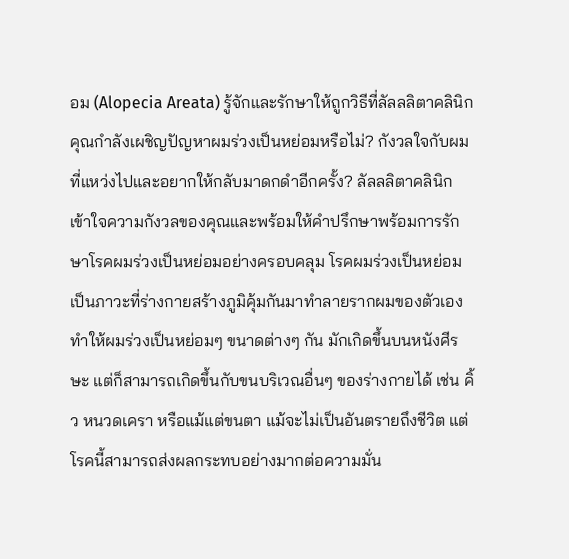อม (Alopecia Areata) รู้จักและรักษาให้ถูกวิธีที่ลัลลลิตาคลินิก คุณกำลังเผชิญปัญหาผมร่วงเป็นหย่อมหรือไม่? กังวลใจกับผมที่แหว่งไปและอยากให้กลับมาดกดำอีกครั้ง? ลัลลลิตาคลินิก เข้าใจความกังวลของคุณและพร้อมให้คำปรึกษาพร้อมการรักษาโรคผมร่วงเป็นหย่อมอย่างครอบคลุม โรคผมร่วงเป็นหย่อม เป็นภาวะที่ร่างกายสร้างภูมิคุ้มกันมาทำลายรากผมของตัวเอง ทำให้ผมร่วงเป็นหย่อมๆ ขนาดต่างๆ กัน มักเกิดขึ้นบนหนังศีรษะ แต่ก็สามารถเกิดขึ้นกับขนบริเวณอื่นๆ ของร่างกายได้ เช่น คิ้ว หนวดเครา หรือแม้แต่ขนตา แม้จะไม่เป็นอันตรายถึงชีวิต แต่โรคนี้สามารถส่งผลกระทบอย่างมากต่อความมั่น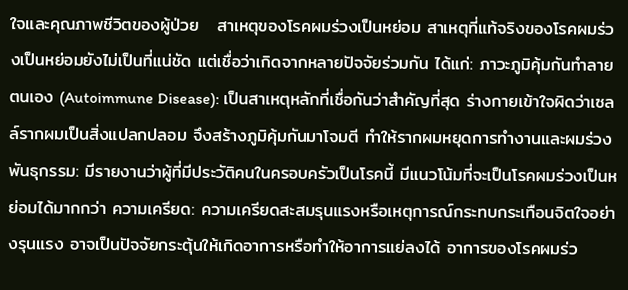ใจและคุณภาพชีวิตของผู้ป่วย   สาเหตุของโรคผมร่วงเป็นหย่อม สาเหตุที่แท้จริงของโรคผมร่วงเป็นหย่อมยังไม่เป็นที่แน่ชัด แต่เชื่อว่าเกิดจากหลายปัจจัยร่วมกัน ได้แก่: ภาวะภูมิคุ้มกันทำลายตนเอง (Autoimmune Disease): เป็นสาเหตุหลักที่เชื่อกันว่าสำคัญที่สุด ร่างกายเข้าใจผิดว่าเซลล์รากผมเป็นสิ่งแปลกปลอม จึงสร้างภูมิคุ้มกันมาโจมตี ทำให้รากผมหยุดการทำงานและผมร่วง พันธุกรรม: มีรายงานว่าผู้ที่มีประวัติคนในครอบครัวเป็นโรคนี้ มีแนวโน้มที่จะเป็นโรคผมร่วงเป็นหย่อมได้มากกว่า ความเครียด: ความเครียดสะสมรุนแรงหรือเหตุการณ์กระทบกระเทือนจิตใจอย่างรุนแรง อาจเป็นปัจจัยกระตุ้นให้เกิดอาการหรือทำให้อาการแย่ลงได้ อาการของโรคผมร่ว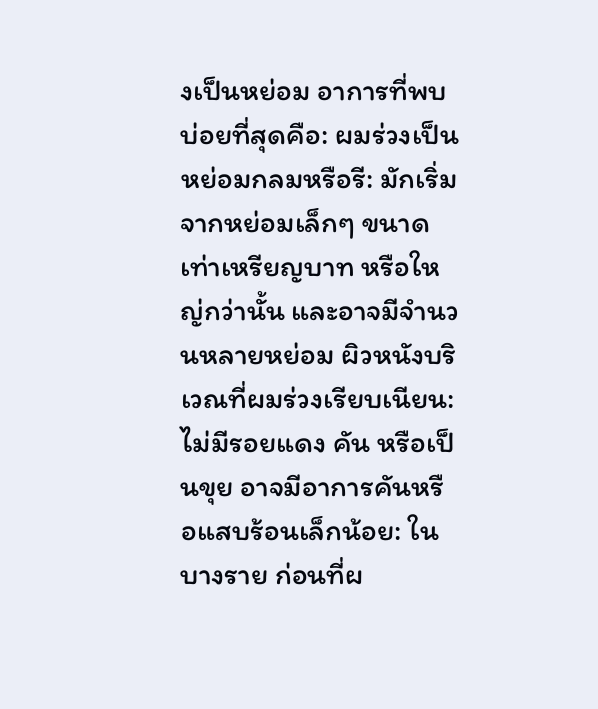งเป็นหย่อม อาการที่พบบ่อยที่สุดคือ: ผมร่วงเป็นหย่อมกลมหรือรี: มักเริ่มจากหย่อมเล็กๆ ขนาดเท่าเหรียญบาท หรือใหญ่กว่านั้น และอาจมีจำนวนหลายหย่อม ผิวหนังบริเวณที่ผมร่วงเรียบเนียน: ไม่มีรอยแดง คัน หรือเป็นขุย อาจมีอาการคันหรือแสบร้อนเล็กน้อย: ในบางราย ก่อนที่ผ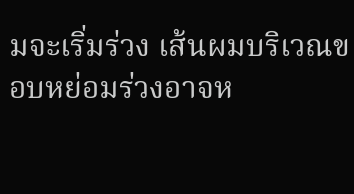มจะเริ่มร่วง เส้นผมบริเวณขอบหย่อมร่วงอาจห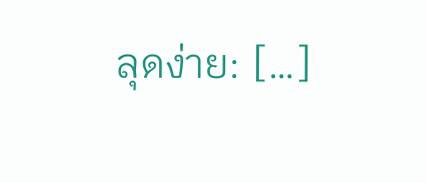ลุดง่าย: […]